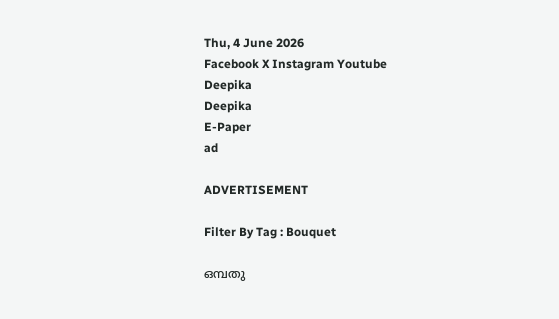Thu, 4 June 2026
Facebook X Instagram Youtube
Deepika
Deepika
E-Paper
ad

ADVERTISEMENT

Filter By Tag : Bouquet

ഒമ്പതു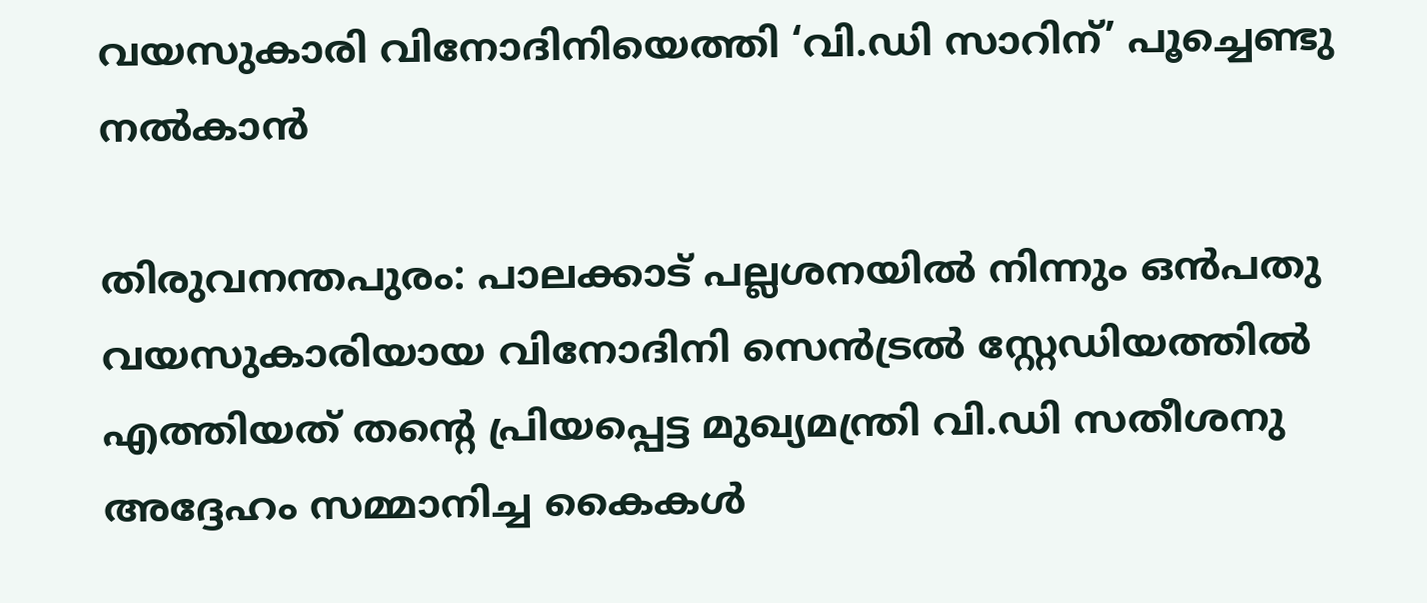വയസുകാരി വിനോദിനിയെത്തി ‘വി.ഡി സാറിന്’ പൂച്ചെണ്ടു നൽകാൻ

തിരുവനന്തപുരം: പാലക്കാട് പല്ലശനയിൽ നിന്നും ഒൻപതു വയസുകാരിയായ വിനോദിനി സെൻട്രൽ സ്റ്റേഡിയത്തിൽ എത്തിയത് തന്‍റെ പ്രിയപ്പെട്ട മുഖ്യമന്ത്രി വി.ഡി സതീശനു അദ്ദേഹം സമ്മാനിച്ച കൈകൾ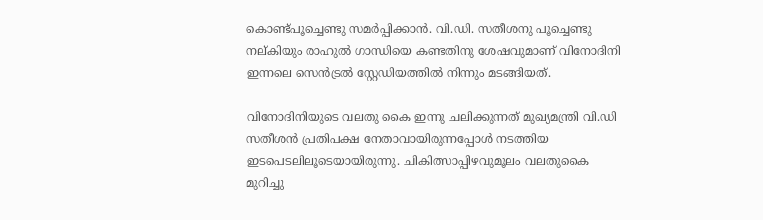കൊണ്ട്പൂച്ചെണ്ടു സമർപ്പിക്കാൻ. വി.ഡി. സതീശനു പൂച്ചെണ്ടു നല്കിയും രാഹുൽ ഗാന്ധിയെ കണ്ടതിനു ശേഷവുമാണ് വിനോദിനി ഇന്നലെ സെൻട്രൽ സ്റ്റേഡിയത്തിൽ നിന്നും മടങ്ങിയത്.

വിനോദിനിയുടെ വലതു കൈ ഇന്നു ചലിക്കുന്നത് മുഖ്യമന്ത്രി വി.ഡി സതീശൻ പ്രതിപക്ഷ നേതാവായിരുന്നപ്പോൾ നടത്തിയ ഇടപെടലിലൂടെയായിരുന്നു. ചികിത്സാപ്പിഴവുമൂലം വലതുകൈ മുറിച്ചു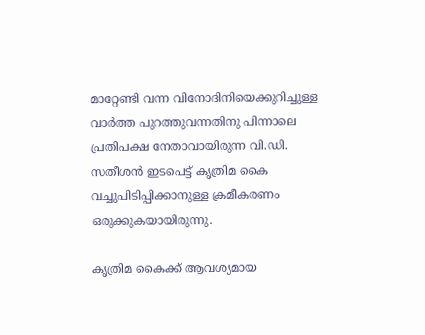മാറ്റേണ്ടി വന്ന വിനോദിനിയെക്കുറിച്ചുള്ള വാർത്ത പുറത്തുവന്നതിനു പിന്നാലെ പ്രതിപക്ഷ നേതാവായിരുന്ന വി.ഡി. സതീശൻ ഇടപെട്ട് കൃത്രിമ കൈ വച്ചുപിടിപ്പിക്കാനുള്ള ക്രമീകരണം ഒരുക്കുകയായിരുന്നു.

കൃത്രിമ കൈക്ക് ആവശ്യമായ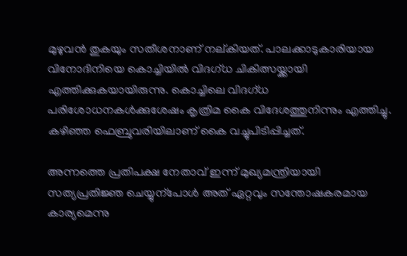മുഴുവൻ തുകയും സതീശനാണ് നല്കിയത്. പാലക്കാടുകാരിയായ വിനോദിനിയെ കൊച്ചിയിൽ വിദഗ്ധ ചികിത്സയ്ക്കായി എത്തിക്കുകയായിരുന്നു. കൊച്ചിലെ വിദഗ്ധ പരിശോധനകൾക്കുശേഷം കൃത്രിമ കൈ വിദേശത്തുനിന്നും എത്തിച്ചു. കഴിഞ്ഞ ഫെബ്രുവരിയിലാണ് കൈ വച്ചുപിടിപ്പിച്ചത്.

അന്നത്തെ പ്രതിപക്ഷ നേതാവ് ഇന്ന് മുഖ്യമന്ത്രിയായി സത്യപ്രതിജ്ഞ ചെയ്യുന്പോൾ അത് ഏറ്റവും സന്തോഷകരമായ കാര്യമെന്നു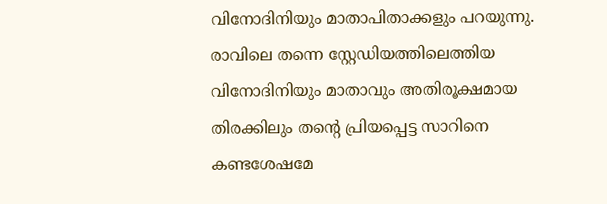വിനോദിനിയും മാതാപിതാക്കളും പറയുന്നു. രാവിലെ തന്നെ സ്റ്റേഡിയത്തിലെത്തിയ വിനോദിനിയും മാതാവും അതിരൂക്ഷമായ തിരക്കിലും തന്‍റെ പ്രിയപ്പെട്ട സാറിനെ കണ്ടശേഷമേ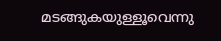മടങ്ങുകയുള്ളൂവെന്നു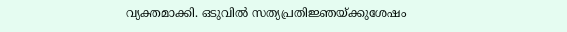വ്യക്തമാക്കി. ഒടുവിൽ സത്യപ്രതിജ്ഞയ്ക്കുശേഷം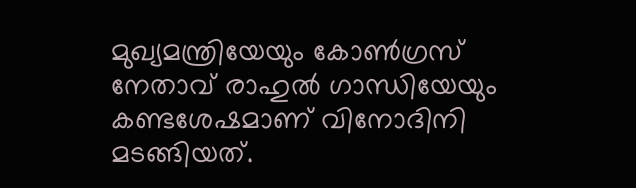മുഖ്യമന്ത്രിയേയും കോണ്‍ഗ്രസ് നേതാവ് രാഹുൽ ഗാന്ധിയേയും കണ്ടശേഷമാണ് വിനോദിനി മടങ്ങിയത്.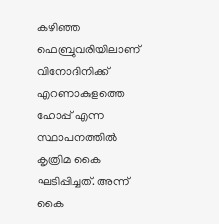കഴിഞ്ഞ ഫെബ്രുവരിയിലാണ് വിനോദിനിക്ക് എറണാകുളത്തെ ഹോപ്പ് എന്ന സ്ഥാപനത്തിൽ കൃത്രിമ കൈ ഘടിപ്പിച്ചത്. അന്ന് കൈ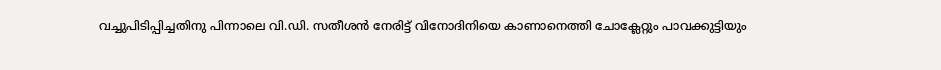വച്ചുപിടിപ്പിച്ചതിനു പിന്നാലെ വി.ഡി. സതീശൻ നേരിട്ട് വിനോദിനിയെ കാണാനെത്തി ചോക്ലേറ്റും പാവക്കുട്ടിയും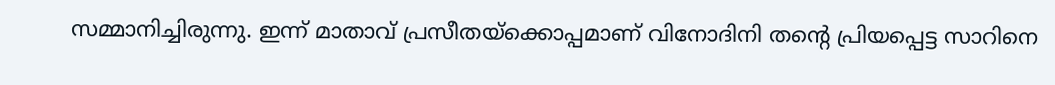സമ്മാനിച്ചിരുന്നു. ഇന്ന് മാതാവ് പ്രസീതയ്ക്കൊപ്പമാണ് വിനോദിനി തന്‍റെ പ്രിയപ്പെട്ട സാറിനെ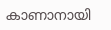കാണാനായി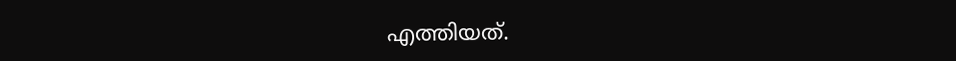എത്തിയത്.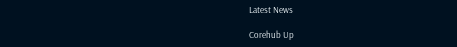Latest News

Corehub Up